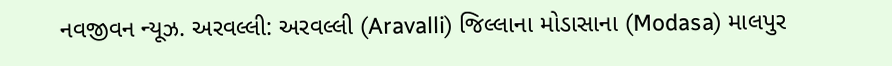નવજીવન ન્યૂઝ. અરવલ્લી: અરવલ્લી (Aravalli) જિલ્લાના મોડાસાના (Modasa) માલપુર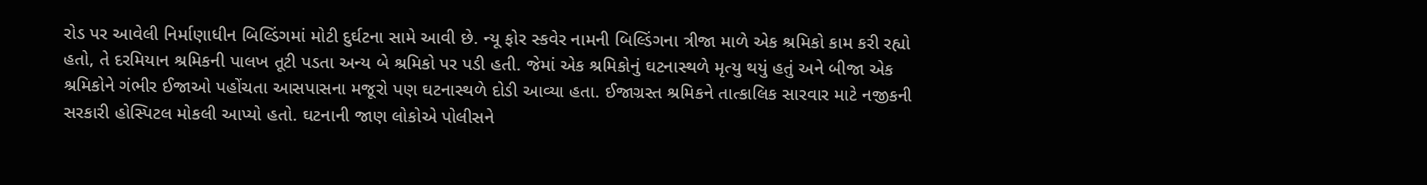રોડ પર આવેલી નિર્માણાધીન બિલ્ડિંગમાં મોટી દુર્ઘટના સામે આવી છે. ન્યૂ ફોર સ્કવેર નામની બિલ્ડિંગના ત્રીજા માળે એક શ્રમિકો કામ કરી રહ્યો હતો, તે દરમિયાન શ્રમિકની પાલખ તૂટી પડતા અન્ય બે શ્રમિકો પર પડી હતી. જેમાં એક શ્રમિકોનું ઘટનાસ્થળે મૃત્યુ થયું હતું અને બીજા એક શ્રમિકોને ગંભીર ઈજાઓ પહોંચતા આસપાસના મજૂરો પણ ઘટનાસ્થળે દોડી આવ્યા હતા. ઈજાગ્રસ્ત શ્રમિકને તાત્કાલિક સારવાર માટે નજીકની સરકારી હોસ્પિટલ મોકલી આપ્યો હતો. ઘટનાની જાણ લોકોએ પોલીસને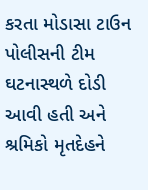કરતા મોડાસા ટાઉન પોલીસની ટીમ ઘટનાસ્થળે દોડી આવી હતી અને શ્રમિકો મૃતદેહને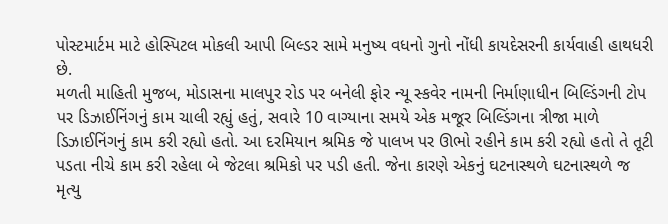પોસ્ટમાર્ટમ માટે હોસ્પિટલ મોકલી આપી બિલ્ડર સામે મનુષ્ય વધનો ગુનો નોંધી કાયદેસરની કાર્યવાહી હાથધરી છે.
મળતી માહિતી મુજબ, મોડાસના માલપુર રોડ પર બનેલી ફોર ન્યૂ સ્કવેર નામની નિર્માણાધીન બિલ્ડિંગની ટોપ પર ડિઝાઈનિંગનું કામ ચાલી રહ્યું હતું, સવારે 10 વાગ્યાના સમયે એક મજૂર બિલ્ડિંગના ત્રીજા માળે ડિઝાઈનિંગનું કામ કરી રહ્યો હતો. આ દરમિયાન શ્રમિક જે પાલખ પર ઊભો રહીને કામ કરી રહ્યો હતો તે તૂટી પડતા નીચે કામ કરી રહેલા બે જેટલા શ્રમિકો પર પડી હતી. જેના કારણે એકનું ઘટનાસ્થળે ઘટનાસ્થળે જ મૃત્યુ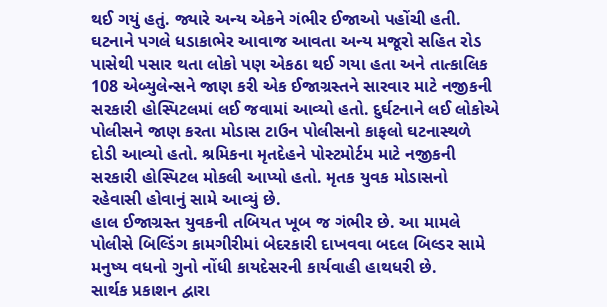થઈ ગયું હતું. જ્યારે અન્ય એકને ગંભીર ઈજાઓ પહોંચી હતી. ઘટનાને પગલે ધડાકાભેર આવાજ આવતા અન્ય મજૂરો સહિત રોડ પાસેથી પસાર થતા લોકો પણ એકઠા થઈ ગયા હતા અને તાત્કાલિક 108 એબ્યુલેન્સને જાણ કરી એક ઈજાગ્રસ્તને સારવાર માટે નજીકની સરકારી હોસ્પિટલમાં લઈ જવામાં આવ્યો હતો. દુર્ઘટનાને લઈ લોકોએ પોલીસને જાણ કરતા મોડાસ ટાઉન પોલીસનો કાફલો ઘટનાસ્થળે દોડી આવ્યો હતો. શ્રમિકના મૃતદેહને પોસ્ટમોર્ટમ માટે નજીકની સરકારી હોસ્પિટલ મોકલી આપ્યો હતો. મૃતક યુવક મોડાસનો રહેવાસી હોવાનું સામે આવ્યું છે.
હાલ ઈજાગ્રસ્ત યુવકની તબિયત ખૂબ જ ગંભીર છે. આ મામલે પોલીસે બિલ્ડિંગ કામગીરીમાં બેદરકારી દાખવવા બદલ બિલ્ડર સામે મનુષ્ય વધનો ગુનો નોંધી કાયદેસરની કાર્યવાહી હાથધરી છે.
સાર્થક પ્રકાશન દ્વારા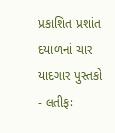પ્રકાશિત પ્રશાંત દયાળનાં ચાર યાદગાર પુસ્તકો
- લતીફઃ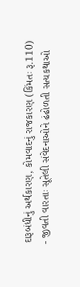દારૂબંધીનું અર્થકારણ, કોમવાદનું રાજકારણ (કિંમતઃ રૂ.110)
- જીવતી વારતાઃ સૂતેલી સંવેદનાઓને ઢંઢોળતી સત્યકથાઓ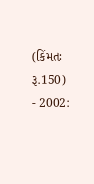(કિંમતઃ રૂ.150)
- 2002: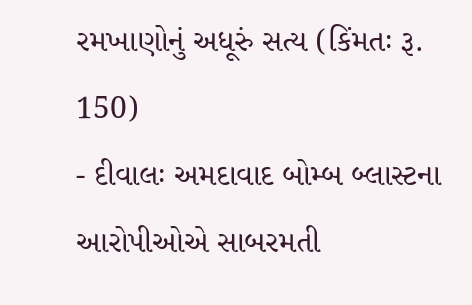રમખાણોનું અધૂરું સત્ય (કિંમતઃ રૂ. 150)
- દીવાલઃ અમદાવાદ બોમ્બ બ્લાસ્ટના આરોપીઓએ સાબરમતી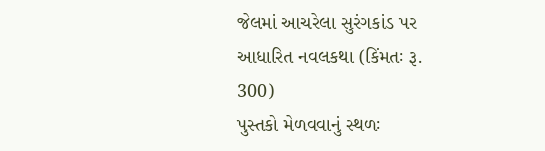જેલમાં આચરેલા સુરંગકાંડ પર આધારિત નવલકથા (કિંમતઃ રૂ. 300)
પુસ્તકો મેળવવાનું સ્થળઃ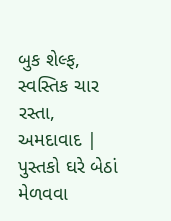બુક શેલ્ફ, સ્વસ્તિક ચાર રસ્તા, અમદાવાદ | પુસ્તકો ઘરે બેઠાં મેળવવા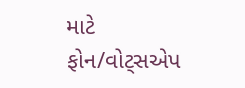માટે ફોન/વોટ્સએપ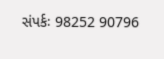સંપર્કઃ 98252 90796